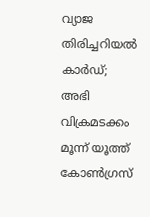വ്യാജ തിരിച്ചറിയല്‍ കാര്‍ഡ്; അഭി വിക്രമടക്കം മൂന്ന് യൂത്ത് കോണ്‍ഗ്രസ്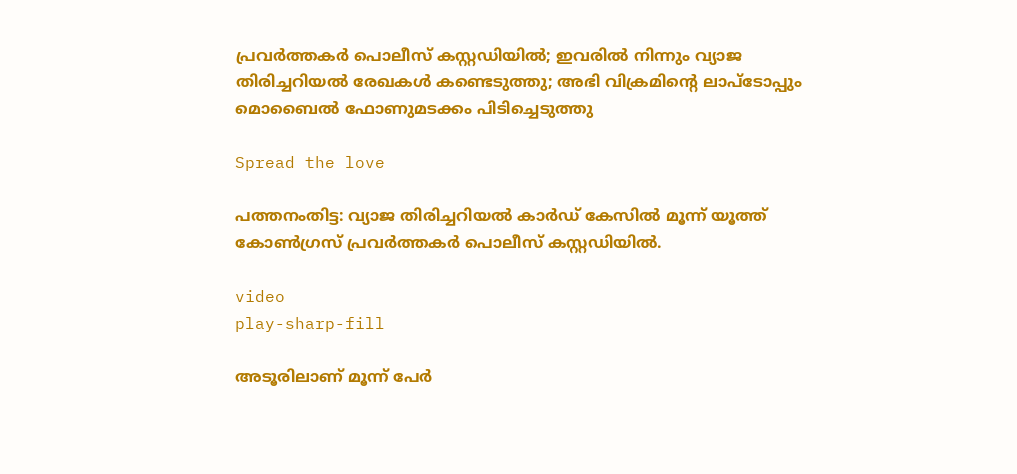പ്രവര്‍ത്തകര്‍ പൊലീസ് കസ്റ്റഡിയില്‍; ഇവരിൽ നിന്നും വ്യാജ തിരിച്ചറിയല്‍ രേഖകള്‍ കണ്ടെടുത്തു; അഭി വിക്രമിന്റെ ലാപ്ടോപ്പും മൊബൈല്‍ ഫോണുമടക്കം പിടിച്ചെടുത്തു

Spread the love

പത്തനംതിട്ട: വ്യാജ തിരിച്ചറിയല്‍ കാര്‍ഡ് കേസില്‍ മൂന്ന് യൂത്ത് കോണ്‍ഗ്രസ് പ്രവര്‍ത്തകര്‍ പൊലീസ് കസ്റ്റഡിയില്‍.

video
play-sharp-fill

അടൂരിലാണ് മൂന്ന് പേര്‍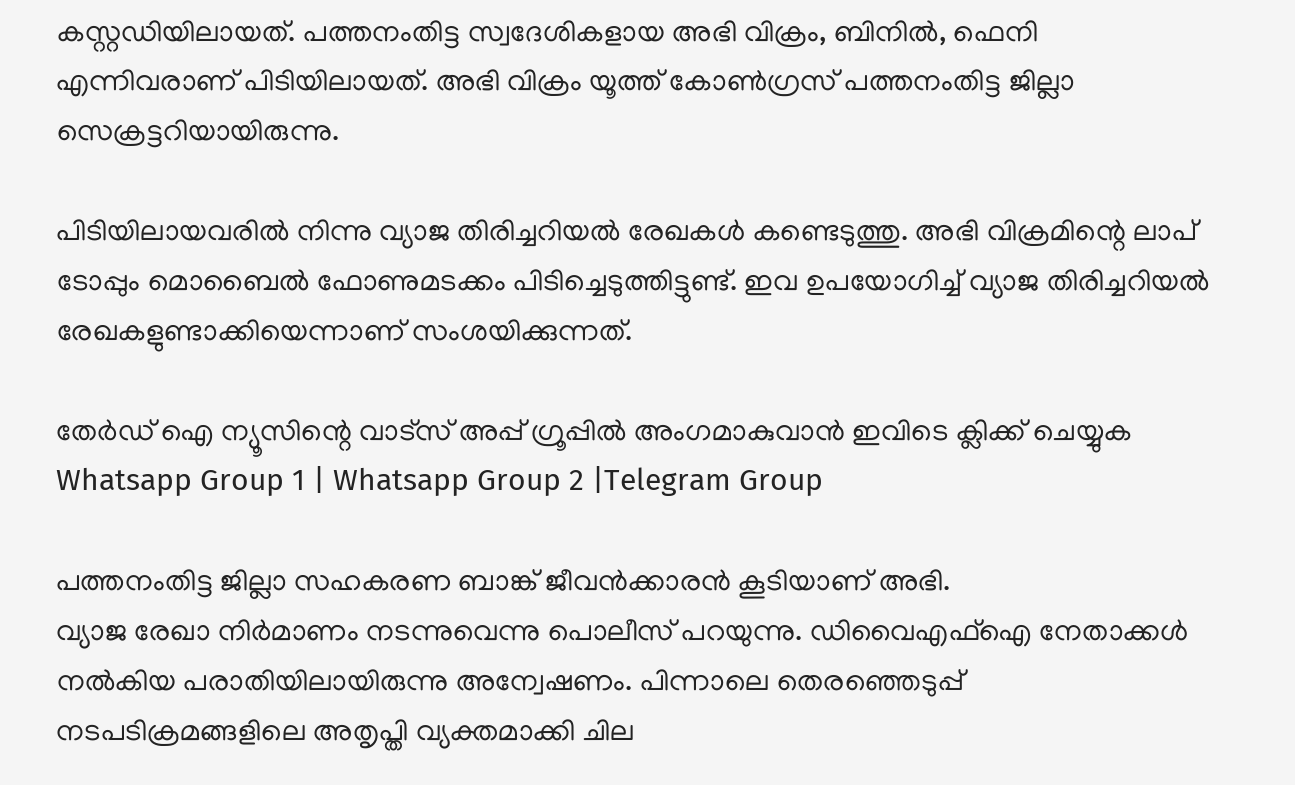കസ്റ്റഡിയിലായത്. പത്തനംതിട്ട സ്വദേശികളായ അഭി വിക്രം, ബിനില്‍, ഫെനി എന്നിവരാണ് പിടിയിലായത്. അഭി വിക്രം യൂത്ത് കോണ്‍ഗ്രസ് പത്തനംതിട്ട ജില്ലാ സെക്രട്ടറിയായിരുന്നു.

പിടിയിലായവരില്‍ നിന്നു വ്യാജ തിരിച്ചറിയല്‍ രേഖകള്‍ കണ്ടെടുത്തു. അഭി വിക്രമിന്റെ ലാപ് ടോപ്പും മൊബൈല്‍ ഫോണുമടക്കം പിടിച്ചെടുത്തിട്ടുണ്ട്. ഇവ ഉപയോഗിച്ച്‌ വ്യാജ തിരിച്ചറിയല്‍ രേഖകളുണ്ടാക്കിയെന്നാണ് സംശയിക്കുന്നത്.

തേർഡ് ഐ ന്യൂസിന്റെ വാട്സ് അപ്പ് ഗ്രൂപ്പിൽ അംഗമാകുവാൻ ഇവിടെ ക്ലിക്ക് ചെയ്യുക
Whatsapp Group 1 | Whatsapp Group 2 |Telegram Group

പത്തനംതിട്ട ജില്ലാ സഹകരണ ബാങ്ക് ജീവൻക്കാരൻ കൂടിയാണ് അഭി.
വ്യാജ രേഖാ നിര്‍മാണം നടന്നുവെന്നു പൊലീസ് പറയുന്നു. ഡിവൈഎഫ്‌ഐ നേതാക്കള്‍ നല്‍കിയ പരാതിയിലായിരുന്നു അന്വേഷണം. പിന്നാലെ തെരഞ്ഞെടുപ്പ് നടപടിക്രമങ്ങളിലെ അതൃപ്തി വ്യക്തമാക്കി ചില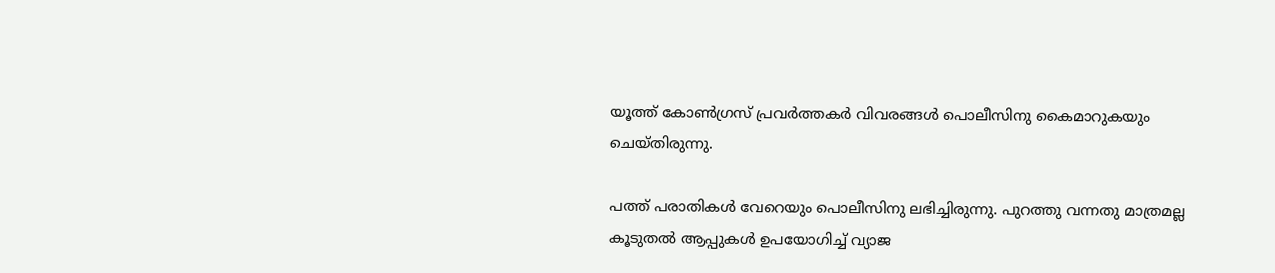യൂത്ത് കോണ്‍ഗ്രസ് പ്രവര്‍ത്തകര്‍ വിവരങ്ങള്‍ പൊലീസിനു കൈമാറുകയും ചെയ്തിരുന്നു.

പത്ത് പരാതികള്‍ വേറെയും പൊലീസിനു ലഭിച്ചിരുന്നു. പുറത്തു വന്നതു മാത്രമല്ല കൂടുതല്‍ ആപ്പുകള്‍ ഉപയോഗിച്ച്‌ വ്യാജ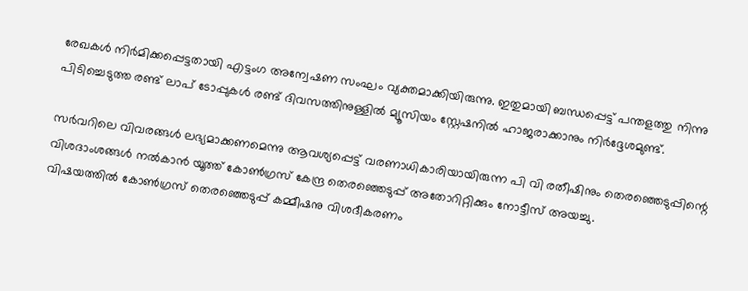രേഖകള്‍ നിര്‍മിക്കപ്പെട്ടതായി എട്ടംഗ അന്വേഷണ സംഘം വ്യക്തമാക്കിയിരുന്നു. ഇതുമായി ബന്ധപ്പെട്ട് പന്തളത്തു നിന്നു പിടിച്ചെടുത്ത രണ്ട് ലാപ് ടോപ്പുകള്‍ രണ്ട് ദിവസത്തിനുള്ളില്‍ മ്യൂസിയം സ്റ്റേഷനില്‍ ഹാജരാക്കാനും നിര്‍ദ്ദേശമുണ്ട്.

സര്‍വറിലെ വിവരങ്ങള്‍ ലഭ്യമാക്കണമെന്നു ആവശ്യപ്പെട്ട് വരണാധികാരിയായിരുന്ന പി വി രതീഷിനും തെരഞ്ഞെടുപ്പിന്റെ വിശദാംശങ്ങള്‍ നല്‍കാൻ യൂത്ത് കോണ്‍ഗ്രസ് കേന്ദ്ര തെര‍ഞ്ഞെടുപ്പ് അതോറിറ്റിക്കും നോട്ടീസ് അയച്ചു.
വിഷയത്തില്‍ കോണ്‍ഗ്രസ് തെരഞ്ഞെടുപ്പ് കമ്മീഷനു വിശദീകരണം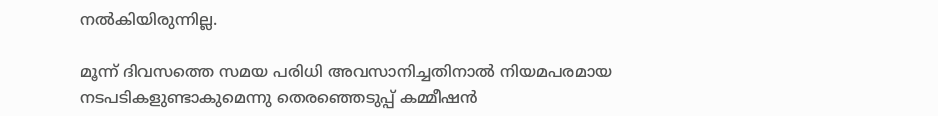നല്‍കിയിരുന്നില്ല.

മൂന്ന് ദിവസത്തെ സമയ പരിധി അവസാനിച്ചതിനാല്‍ നിയമപരമായ നടപടികളുണ്ടാകുമെന്നു തെരഞ്ഞെടുപ്പ് കമ്മീഷൻ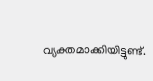വ്യക്തമാക്കിയിട്ടുണ്ട്.